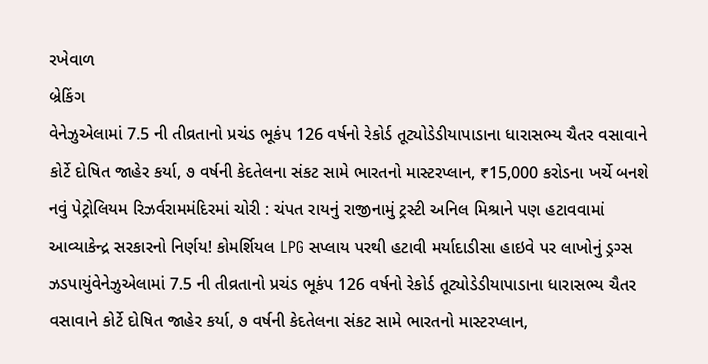રખેવાળ
બ્રેકિંગ
વેનેઝુએલામાં 7.5 ની તીવ્રતાનો પ્રચંડ ભૂકંપ 126 વર્ષનો રેકોર્ડ તૂટ્યોડેડીયાપાડાના ધારાસભ્ય ચૈતર વસાવાને કોર્ટે દોષિત જાહેર કર્યા, ૭ વર્ષની કેદતેલના સંકટ સામે ભારતનો માસ્ટરપ્લાન, ₹15,000 કરોડના ખર્ચે બનશે નવું પેટ્રોલિયમ રિઝર્વરામમંદિરમાં ચોરી : ચંપત રાયનું રાજીનામું ટ્રસ્ટી અનિલ મિશ્રાને પણ હટાવવામાં આવ્યાકેન્દ્ર સરકારનો નિર્ણય! કોમર્શિયલ LPG સપ્લાય પરથી હટાવી મર્યાદાડીસા હાઇવે પર લાખોનું ડ્રગ્સ ઝડપાયુંવેનેઝુએલામાં 7.5 ની તીવ્રતાનો પ્રચંડ ભૂકંપ 126 વર્ષનો રેકોર્ડ તૂટ્યોડેડીયાપાડાના ધારાસભ્ય ચૈતર વસાવાને કોર્ટે દોષિત જાહેર કર્યા, ૭ વર્ષની કેદતેલના સંકટ સામે ભારતનો માસ્ટરપ્લાન,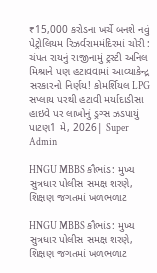₹15,000 કરોડના ખર્ચે બનશે નવું પેટ્રોલિયમ રિઝર્વરામમંદિરમાં ચોરી : ચંપત રાયનું રાજીનામું ટ્રસ્ટી અનિલ મિશ્રાને પણ હટાવવામાં આવ્યાકેન્દ્ર સરકારનો નિર્ણય! કોમર્શિયલ LPG સપ્લાય પરથી હટાવી મર્યાદાડીસા હાઇવે પર લાખોનું ડ્રગ્સ ઝડપાયું
પાટણ1 મે, 2026| Super Admin

HNGU MBBS કૌભાંડ: મુખ્ય સુત્રધાર પોલીસ સમક્ષ શરણે, શિક્ષણ જગતમાં ખળભળાટ

HNGU MBBS કૌભાંડ: મુખ્ય સુત્રધાર પોલીસ સમક્ષ શરણે, શિક્ષણ જગતમાં ખળભળાટ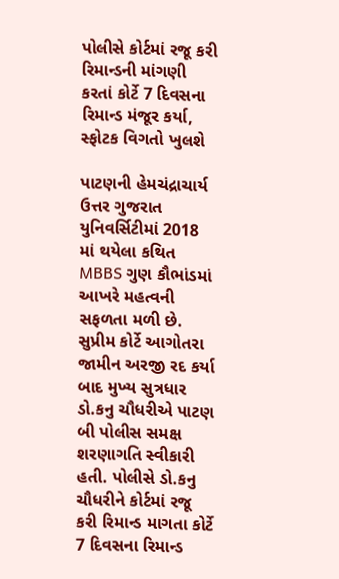પોલીસે કોર્ટમાં રજૂ કરી રિમાન્ડની માંગણી કરતાં કોર્ટે 7 દિવસના રિમાન્ડ મંજૂર કર્યા, સ્ફોટક વિગતો ખુલશે

પાટણની હેમચંદ્રાચાર્ય ઉત્તર ગુજરાત યુનિવર્સિટીમાં 2018 માં થયેલા કથિત MBBS ગુણ કૌભાંડમાં આખરે મહત્વની સફળતા મળી છે. સુપ્રીમ કોર્ટે આગોતરા જામીન અરજી રદ કર્યા બાદ મુખ્ય સુત્રધાર ડો.કનુ ચૌધરીએ પાટણ બી પોલીસ સમક્ષ શરણાગતિ સ્વીકારી હતી. પોલીસે ડો.કનુ ચૌધરીને કોર્ટમાં રજૂ કરી રિમાન્ડ માગતા કોર્ટે 7 દિવસના રિમાન્ડ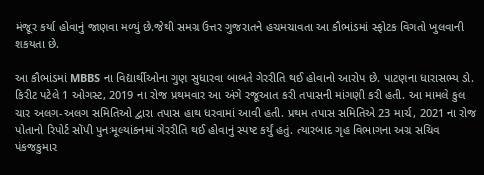મંજૂર કર્યા હોવાનું જાણવા મળ્યું છે.જેથી સમગ્ર ઉત્તર ગુજરાતને હચમચાવતા આ કૌભાંડમાં સ્ફોટક વિગતો ખુલવાની શકયતા છે.

આ કૌભાંડમાં MBBS ના વિદ્યાર્થીઓના ગુણ સુધારવા બાબતે ગેરરીતિ થઈ હોવાનો આરોપ છે. પાટણના ધારાસભ્ય ડો. કિરીટ પટેલે 1 ઓગસ્ટ, 2019 ના રોજ પ્રથમવાર આ અંગે રજૂઆત કરી તપાસની માંગણી કરી હતી. આ મામલે કુલ ચાર અલગ-અલગ સમિતિઓ દ્વારા તપાસ હાથ ધરવામાં આવી હતી. પ્રથમ તપાસ સમિતિએ 23 માર્ચ, 2021 ના રોજ પોતાનો રિપોર્ટ સોંપી પુનઃમૂલ્યાંકનમાં ગેરરીતિ થઈ હોવાનું સ્પષ્ટ કર્યું હતું. ત્યારબાદ ગૃહ વિભાગના અગ્ર સચિવ પંકજકુમાર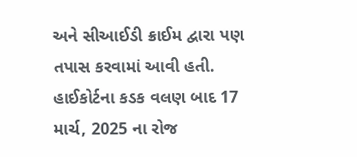અને સીઆઈડી ક્રાઈમ દ્વારા પણ તપાસ કરવામાં આવી હતી. હાઈકોર્ટના કડક વલણ બાદ 17 માર્ચ, 2025 ના રોજ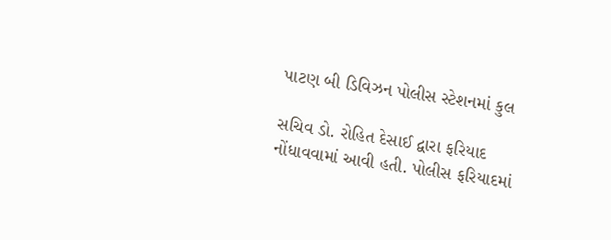પાટણ બી ડિવિઝન પોલીસ સ્ટેશનમાં કુલ

સચિવ ડો. રોહિત દેસાઈ દ્વારા ફરિયાદ નોંધાવવામાં આવી હતી. પોલીસ ફરિયાદમાં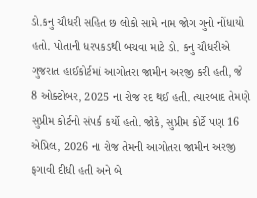ડો.કનુ ચૌધરી સહિત છ લોકો સામે નામ જોગ ગુનો નોંધાયો હતો. પોતાની ધરપકડથી બચવા માટે ડો. કનુ ચૌધરીએ ગુજરાત હાઈકોર્ટમાં આગોતરા જામીન અરજી કરી હતી, જે 8 ઓક્ટોબર, 2025 ના રોજ રદ થઈ હતી. ત્યારબાદ તેમણે સુપ્રીમ કોર્ટનો સંપર્ક કર્યો હતો. જોકે, સુપ્રીમ કોર્ટે પણ 16 એપ્રિલ, 2026 ના રોજ તેમની આગોતરા જામીન અરજી ફગાવી દીધી હતી અને બે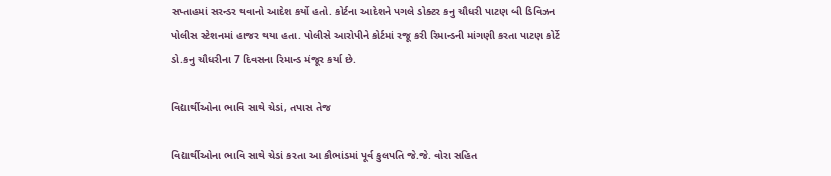સપ્તાહમાં સરન્ડર થવાનો આદેશ કર્યો હતો. કોર્ટના આદેશને પગલે ડોક્ટર કનુ ચૌધરી પાટણ બી ડિવિઝન પોલીસ સ્ટેશનમાં હાજર થયા હતા. પોલીસે આરોપીને કોર્ટમાં રજૂ કરી રિમાન્ડની માંગણી કરતા પાટણ કોર્ટે  ડો.કનુ ચૌધરીના 7 દિવસના રિમાન્ડ મંજૂર કર્યા છે.

વિદ્યાર્થીઓના ભાવિ સાથે ચેડાં, તપાસ તેજ

વિદ્યાર્થીઓના ભાવિ સાથે ચેડાં કરતા આ કૌભાંડમાં પૂર્વ કુલપતિ જે.જે. વોરા સહિત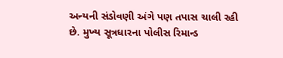અન્યની સંડોવણી અંગે પણ તપાસ ચાલી રહી છે. મુખ્ય સૂત્રધારના પોલીસ રિમાન્ડ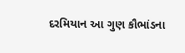દરમિયાન આ ગુણ કૌભાંડના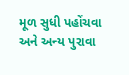મૂળ સુધી પહોંચવા અને અન્ય પુરાવા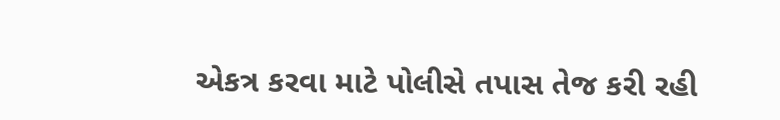એકત્ર કરવા માટે પોલીસે તપાસ તેજ કરી રહી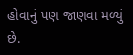હોવાનું પણ જાણવા મળ્યું છે.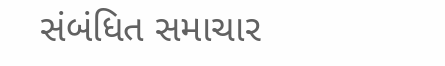સંબંધિત સમાચાર